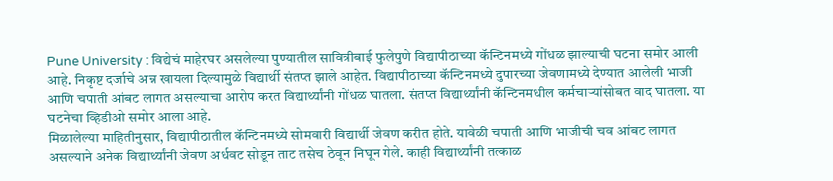Pune University : विद्येचं माहेरघर असलेल्या पुण्यातील सावित्रीबाई फुलेपुणे विद्यापीठाच्या कॅन्टिनमध्ये गोंधळ झाल्याची घटना समोर आली आहे. निकृष्ट दर्जाचे अन्न खायला दिल्यामुळे विद्यार्थी संतप्त झाले आहेत. विद्यापीठाच्या कॅन्टिनमध्ये दुपारच्या जेवणामध्ये देण्यात आलेली भाजी आणि चपाती आंबट लागत असल्याचा आरोप करत विद्यार्थ्यांनी गोंधळ घातला. संतप्त विद्यार्थ्यांनी कॅन्टिनमधील कर्मचाऱ्यांसोबत वाद घातला. या घटनेचा व्हिडीओ समोर आला आहे.
मिळालेल्या माहितीनुसार, विद्यापीठातील कॅन्टिनमध्ये सोमवारी विद्यार्थी जेवण करीत होते. यावेळी चपाती आणि भाजीची चव आंबट लागत असल्याने अनेक विद्यार्थ्यांनी जेवण अर्धवट सोडून ताट तसेच ठेवून निघून गेले. काही विद्यार्थ्यांनी तत्काळ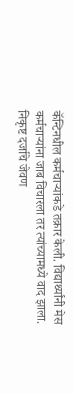कॅन्टिनधील कर्मचाऱ्यांकडे तक्रार केली. विद्यार्थ्यांनी मेस कर्मचाऱ्यांना जाब विचारला तर त्यांच्यामध्ये वाद झाला. निकृष्ट दर्जाचे जेवण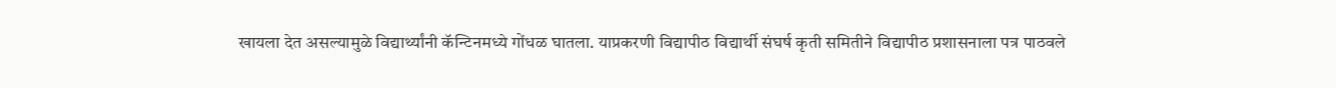खायला देत असल्यामुळे विद्यार्थ्यांनी कॅन्टिनमध्ये गोंधळ घातला. याप्रकरणी विद्यापीठ विद्यार्थी संघर्ष कृती समितीने विद्यापीठ प्रशासनाला पत्र पाठवले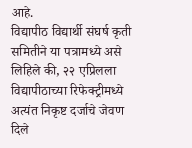आहे.
विद्यापीठ विद्यार्थी संघर्ष कृती समितीने या पत्रामध्ये असे लिहिले की, २२ एप्रिलला विद्यापीठाच्या रिफेक्ट्रीमध्ये अत्यंत निकृष्ट दर्जाचे जेवण दिले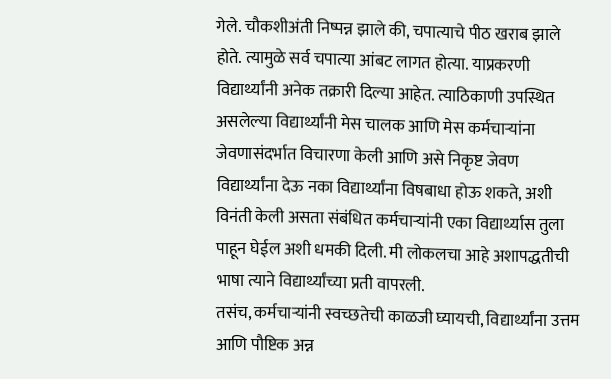गेले. चौकशीअंती निष्पन्न झाले की, चपात्याचे पीठ खराब झाले होते. त्यामुळे सर्व चपात्या आंबट लागत होत्या. याप्रकरणी विद्यार्थ्यांनी अनेक तक्रारी दिल्या आहेत. त्याठिकाणी उपस्थित असलेल्या विद्यार्थ्यांनी मेस चालक आणि मेस कर्मचाऱ्यांना जेवणासंदर्भात विचारणा केली आणि असे निकृष्ट जेवण विद्यार्थ्यांना देऊ नका विद्यार्थ्यांना विषबाधा होऊ शकते, अशी विनंती केली असता संबंधित कर्मचाऱ्यांनी एका विद्यार्थ्यास तुला पाहून घेईल अशी धमकी दिली. मी लोकलचा आहे अशापद्धतीची भाषा त्याने विद्यार्थ्यांच्या प्रती वापरली.
तसंच, कर्मचाऱ्यांनी स्वच्छतेची काळजी घ्यायची, विद्यार्थ्यांना उत्तम आणि पौष्टिक अन्न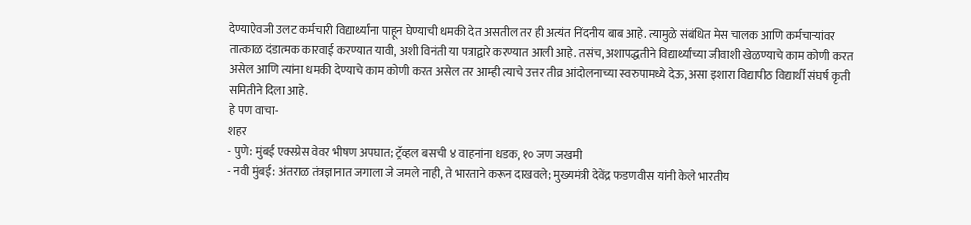देण्याऐवजी उलट कर्मचारी विद्यार्थ्यांना पाहून घेण्याची धमकी देत असतील तर ही अत्यंत निंदनीय बाब आहे. त्यामुळे संबंधित मेस चालक आणि कर्मचाऱ्यांवर तात्काळ दंडात्मक कारवाई करण्यात यावी, अशी विनंती या पत्राद्वारे करण्यात आली आहे. तसंच, अशापद्धतीने विद्यार्थ्यांच्या जीवाशी खेळण्याचे काम कोणी करत असेल आणि त्यांना धमकी देण्याचे काम कोणी करत असेल तर आम्ही त्याचे उत्तर तीव्र आंदोलनाच्या स्वरुपामध्ये देऊ, असा इशारा विद्यापीठ विद्यार्थी संघर्ष कृती समितीने दिला आहे.
हे पण वाचा-
शहर
- पुणे: मुंबई एक्स्प्रेस वेवर भीषण अपघात; ट्रॅव्हल बसची ४ वाहनांना धडक, १० जण जखमी
- नवी मुंबई: अंतराळ तंत्रज्ञानात जगाला जे जमले नाही, ते भारताने करून दाखवले; मुख्यमंत्री देवेंद्र फडणवीस यांनी केले भारतीय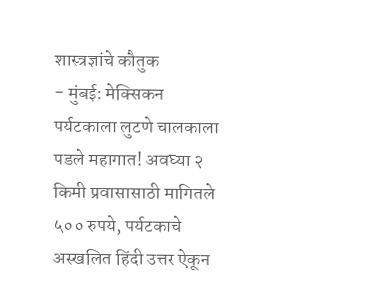शास्त्रज्ञांचे कौतुक
- मुंबई: मेक्सिकन पर्यटकाला लुटणे चालकाला पडले महागात! अवघ्या २ किमी प्रवासासाठी मागितले ५०० रुपये, पर्यटकाचे अस्खलित हिंदी उत्तर ऐकून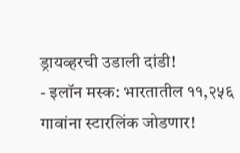ड्रायव्हरची उडाली दांडी!
- इलॉन मस्क: भारतातील ११,२५६ गावांना स्टारलिंक जोडणार!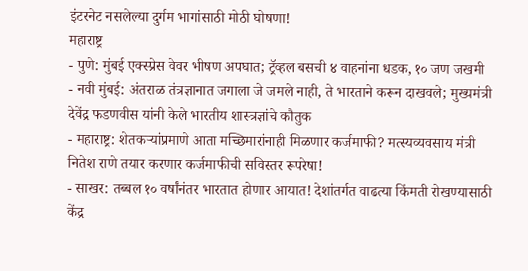इंटरनेट नसलेल्या दुर्गम भागांसाठी मोठी घोषणा!
महाराष्ट्र
- पुणे: मुंबई एक्स्प्रेस वेवर भीषण अपघात; ट्रॅव्हल बसची ४ वाहनांना धडक, १० जण जखमी
- नवी मुंबई: अंतराळ तंत्रज्ञानात जगाला जे जमले नाही, ते भारताने करून दाखवले; मुख्यमंत्री देवेंद्र फडणवीस यांनी केले भारतीय शास्त्रज्ञांचे कौतुक
- महाराष्ट्र: शेतकऱ्यांप्रमाणे आता मच्छिमारांनाही मिळणार कर्जमाफी? मत्स्यव्यवसाय मंत्री नितेश राणे तयार करणार कर्जमाफीची सविस्तर रूपरेषा!
- साखर: तब्बल १० वर्षांनंतर भारतात होणार आयात! देशांतर्गत वाढत्या किंमती रोखण्यासाठी केंद्र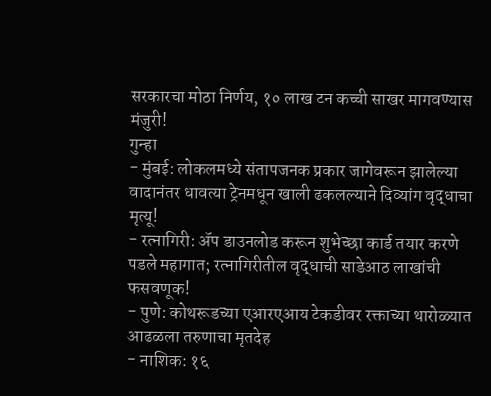सरकारचा मोठा निर्णय, १० लाख टन कच्ची साखर मागवण्यास मंजुरी!
गुन्हा
- मुंबई: लोकलमध्ये संतापजनक प्रकार जागेवरून झालेल्या वादानंतर धावत्या ट्रेनमधून खाली ढकलल्याने दिव्यांग वृद्धाचा मृत्यू!
- रत्नागिरी: ॲप डाउनलोड करून शुभेच्छा कार्ड तयार करणे पडले महागात; रत्नागिरीतील वृद्धाची साडेआठ लाखांची फसवणूक!
- पुणे: कोथरूडच्या एआरएआय टेकडीवर रक्ताच्या थारोळ्यात आढळला तरुणाचा मृतदेह
- नाशिक: १६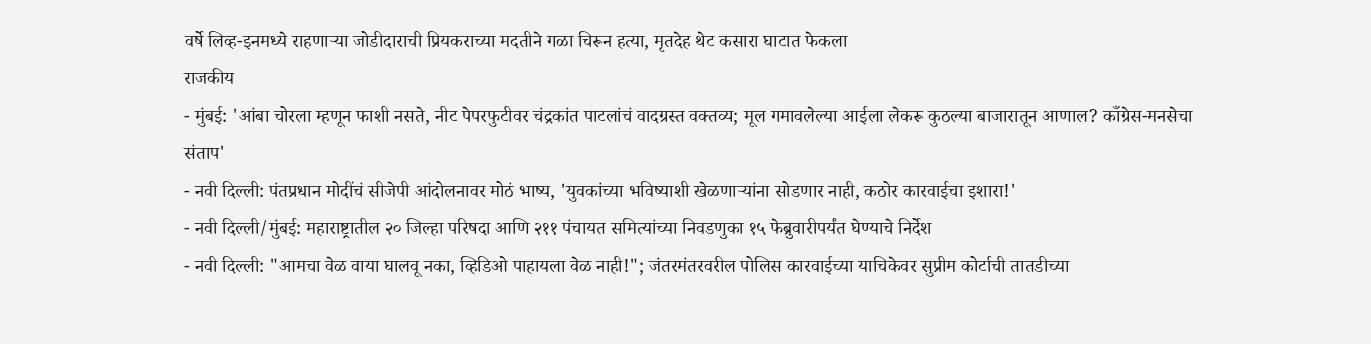वर्षे लिव्ह-इनमध्ये राहणाऱ्या जोडीदाराची प्रियकराच्या मदतीने गळा चिरून हत्या, मृतदेह थेट कसारा घाटात फेकला
राजकीय
- मुंबई: 'आंबा चोरला म्हणून फाशी नसते, नीट पेपरफुटीवर चंद्रकांत पाटलांचं वादग्रस्त वक्तव्य; मूल गमावलेल्या आईला लेकरू कुठल्या बाजारातून आणाल? काँग्रेस-मनसेचा संताप'
- नवी दिल्ली: पंतप्रधान मोदींचं सीजेपी आंदोलनावर मोठं भाष्य, 'युवकांच्या भविष्याशी खेळणाऱ्यांना सोडणार नाही, कठोर कारवाईचा इशारा!'
- नवी दिल्ली/मुंबई: महाराष्ट्रातील २० जिल्हा परिषदा आणि २११ पंचायत समित्यांच्या निवडणुका १५ फेब्रुवारीपर्यंत घेण्याचे निर्देश
- नवी दिल्ली: "आमचा वेळ वाया घालवू नका, व्हिडिओ पाहायला वेळ नाही!"; जंतरमंतरवरील पोलिस कारवाईच्या याचिकेवर सुप्रीम कोर्टाची तातडीच्या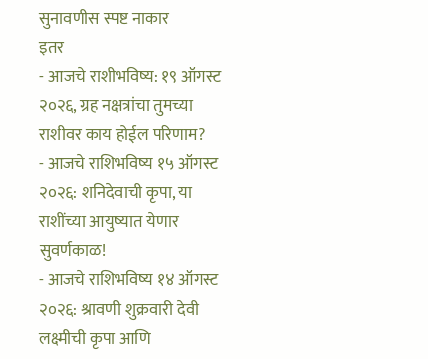सुनावणीस स्पष्ट नाकार
इतर
- आजचे राशीभविष्य: १९ ऑगस्ट २०२६, ग्रह नक्षत्रांचा तुमच्या राशीवर काय होईल परिणाम?
- आजचे राशिभविष्य १५ ऑगस्ट २०२६: शनिदेवाची कृपा, या राशींच्या आयुष्यात येणार सुवर्णकाळ!
- आजचे राशिभविष्य १४ ऑगस्ट २०२६: श्रावणी शुक्रवारी देवी लक्ष्मीची कृपा आणि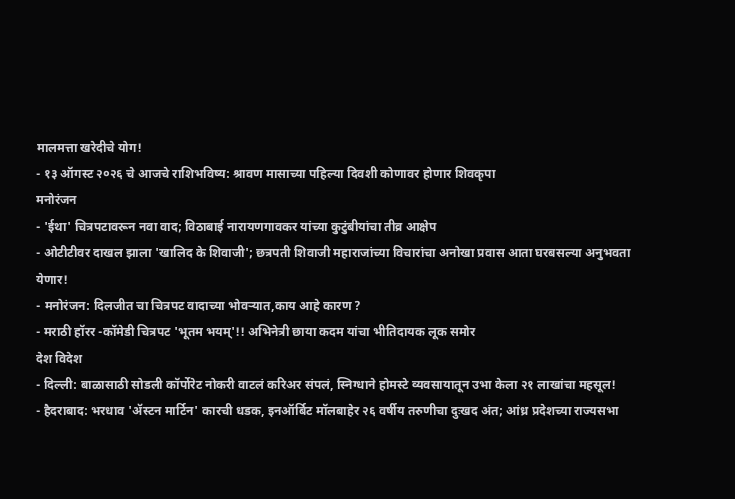मालमत्ता खरेदीचे योग!
- १३ ऑगस्ट २०२६ चे आजचे राशिभविष्य: श्रावण मासाच्या पहिल्या दिवशी कोणावर होणार शिवकृपा
मनोरंजन
- 'ईथा' चित्रपटावरून नवा वाद; विठाबाई नारायणगावकर यांच्या कुटुंबीयांचा तीव्र आक्षेप
- ओटीटीवर दाखल झाला 'खालिद के शिवाजी'; छत्रपती शिवाजी महाराजांच्या विचारांचा अनोखा प्रवास आता घरबसल्या अनुभवता येणार!
- मनोरंजन: दिलजीत चा चित्रपट वादाच्या भोवऱ्यात,काय आहे कारण ?
- मराठी हॉरर -कॉमेडी चित्रपट 'भूतम भयम्'!! अभिनेत्री छाया कदम यांचा भीतिदायक लूक समोर
देश विदेश
- दिल्ली: बाळासाठी सोडली कॉर्पोरेट नोकरी वाटलं करिअर संपलं, स्निग्धाने होमस्टे व्यवसायातून उभा केला २१ लाखांचा महसूल!
- हैदराबाद: भरधाव 'ॲस्टन मार्टिन' कारची धडक, इनऑर्बिट मॉलबाहेर २६ वर्षीय तरुणीचा दुःखद अंत; आंध्र प्रदेशच्या राज्यसभा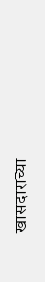खासदाराच्या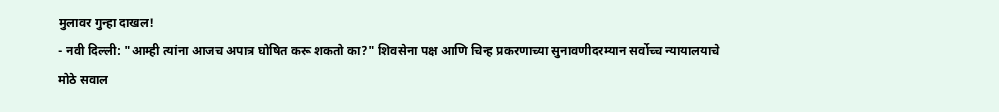मुलावर गुन्हा दाखल!
- नवी दिल्ली: "आम्ही त्यांना आजच अपात्र घोषित करू शकतो का?" शिवसेना पक्ष आणि चिन्ह प्रकरणाच्या सुनावणीदरम्यान सर्वोच्च न्यायालयाचे मोठे सवाल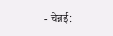- चेन्नई: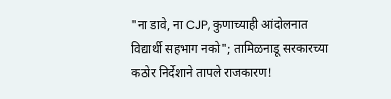"ना डावे, ना CJP, कुणाच्याही आंदोलनात विद्यार्थी सहभाग नको"; तामिळनाडू सरकारच्या कठोर निर्देशाने तापले राजकारण!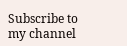Subscribe to my channel